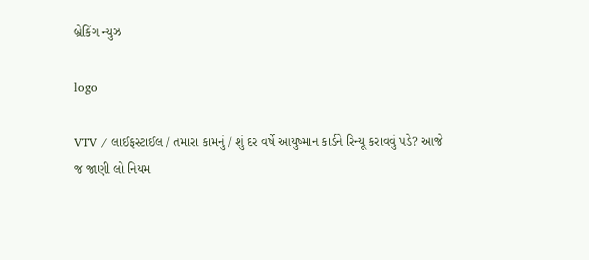બ્રેકિંગ ન્યુઝ

logo

VTV / લાઈફસ્ટાઈલ / તમારા કામનું / શું દર વર્ષે આયુષ્માન કાર્ડને રિન્યૂ કરાવવું પડે? આજે જ જાણી લો નિયમ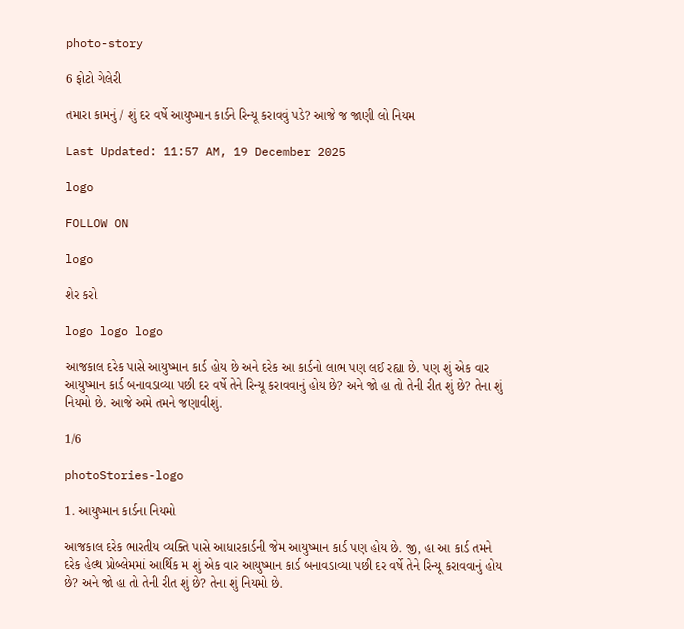photo-story

6 ફોટો ગેલેરી

તમારા કામનું / શું દર વર્ષે આયુષ્માન કાર્ડને રિન્યૂ કરાવવું પડે? આજે જ જાણી લો નિયમ

Last Updated: 11:57 AM, 19 December 2025

logo

FOLLOW ON

logo

શેર કરો

logo logo logo

આજકાલ દરેક પાસે આયુષ્માન કાર્ડ હોય છે અને દરેક આ કાર્ડનો લાભ પણ લઈ રહ્યા છે. પણ શું એક વાર આયુષ્માન કાર્ડ બનાવડાવ્યા પછી દર વર્ષે તેને રિન્યૂ કરાવવાનું હોય છે? અને જો હા તો તેની રીત શું છે? તેના શું નિયમો છે. આજે અમે તમને જણાવીશું.

1/6

photoStories-logo

1. આયુષ્માન કાર્ડના નિયમો

આજકાલ દરેક ભારતીય વ્યક્તિ પાસે આધારકાર્ડની જેમ આયુષ્માન કાર્ડ પણ હોય છે. જી, હા આ કાર્ડ તમને દરેક હેલ્થ પ્રોબ્લેમમાં આર્થિક મ શું એક વાર આયુષ્માન કાર્ડ બનાવડાવ્યા પછી દર વર્ષે તેને રિન્યૂ કરાવવાનું હોય છે? અને જો હા તો તેની રીત શું છે? તેના શું નિયમો છે.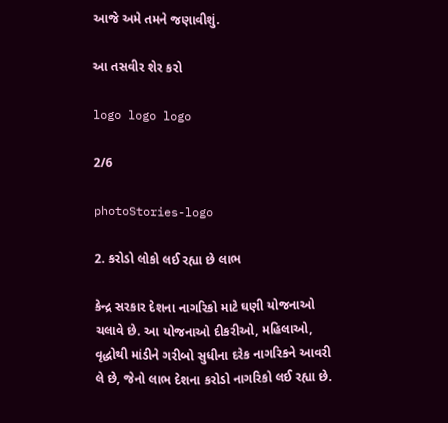આજે અમે તમને જણાવીશું.

આ તસવીર શેર કરો

logo logo logo

2/6

photoStories-logo

2. કરોડો લોકો લઈ રહ્યા છે લાભ

કેન્દ્ર સરકાર દેશના નાગરિકો માટે ઘણી યોજનાઓ ચલાવે છે. આ યોજનાઓ દીકરીઓ, મહિલાઓ, વૃદ્ધોથી માંડીને ગરીબો સુધીના દરેક નાગરિકને આવરી લે છે, જેનો લાભ દેશના કરોડો નાગરિકો લઈ રહ્યા છે.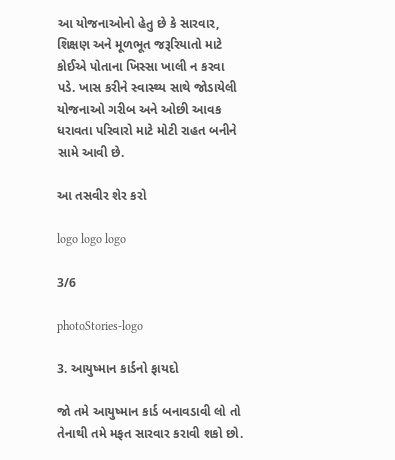આ યોજનાઓનો હેતુ છે કે સારવાર, શિક્ષણ અને મૂળભૂત જરૂરિયાતો માટે કોઈએ પોતાના ખિસ્સા ખાલી ન કરવા પડે. ખાસ કરીને સ્વાસ્થ્ય સાથે જોડાયેલી યોજનાઓ ગરીબ અને ઓછી આવક ધરાવતા પરિવારો માટે મોટી રાહત બનીને સામે આવી છે.

આ તસવીર શેર કરો

logo logo logo

3/6

photoStories-logo

3. આયુષ્માન કાર્ડનો ફાયદો

જો તમે આયુષ્માન કાર્ડ બનાવડાવી લો તો તેનાથી તમે મફત સારવાર કરાવી શકો છો.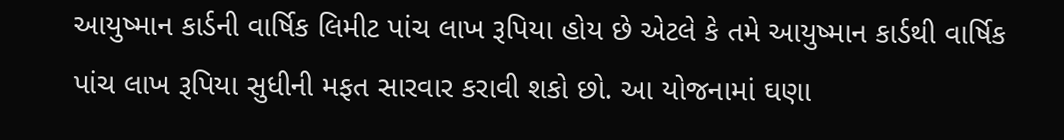આયુષ્માન કાર્ડની વાર્ષિક લિમીટ પાંચ લાખ રૂપિયા હોય છે એટલે કે તમે આયુષ્માન કાર્ડથી વાર્ષિક પાંચ લાખ રૂપિયા સુધીની મફત સારવાર કરાવી શકો છો. આ યોજનામાં ઘણા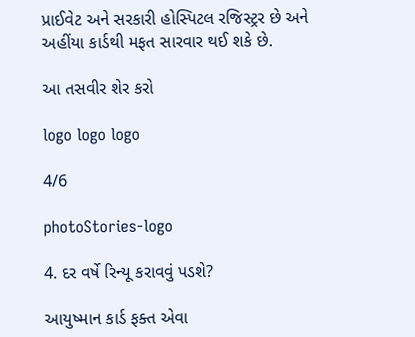પ્રાઈવેટ અને સરકારી હોસ્પિટલ રજિસ્ટ્રર છે અને અહીંયા કાર્ડથી મફત સારવાર થઈ શકે છે.

આ તસવીર શેર કરો

logo logo logo

4/6

photoStories-logo

4. દર વર્ષે રિન્યૂ કરાવવું પડશે?

આયુષ્માન કાર્ડ ફક્ત એવા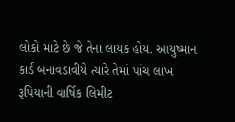લોકો માટે છે જે તેના લાયક હોય. આયુષ્માન કાર્ડ બનાવડાવીયે ત્યારે તેમાં પાંચ લાખ રૂપિયાની વાર્ષિક લિમીટ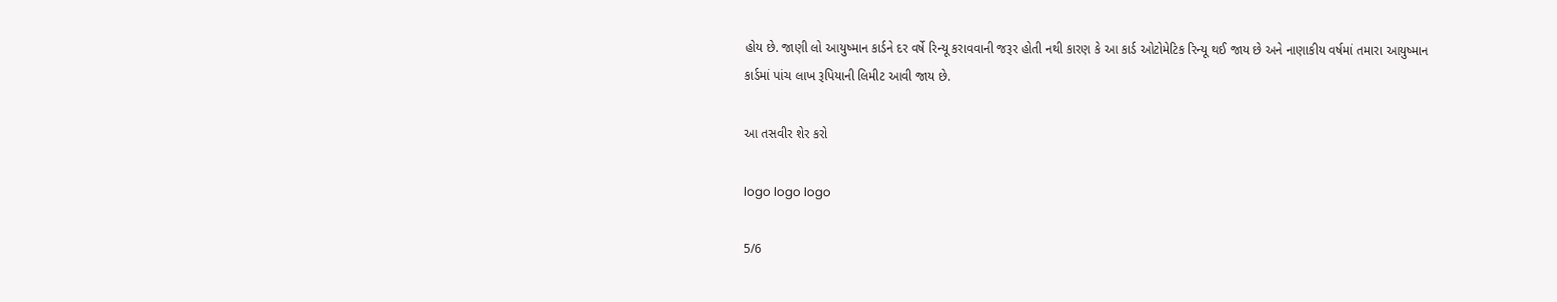હોય છે. જાણી લો આયુષ્માન કાર્ડને દર વર્ષે રિન્યૂ કરાવવાની જરૂર હોતી નથી કારણ કે આ કાર્ડ ઓટોમેટિક રિન્યૂ થઈ જાય છે અને નાણાકીય વર્ષમાં તમારા આયુષ્માન કાર્ડમાં પાંચ લાખ રૂપિયાની લિમીટ આવી જાય છે.

આ તસવીર શેર કરો

logo logo logo

5/6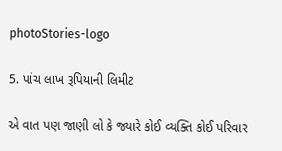photoStories-logo

5. પાંચ લાખ રૂપિયાની લિમીટ

એ વાત પણ જાણી લો કે જ્યારે કોઈ વ્યક્તિ કોઈ પરિવાર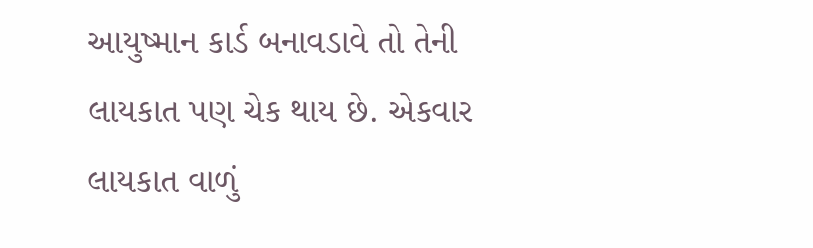આયુષ્માન કાર્ડ બનાવડાવે તો તેની લાયકાત પણ ચેક થાય છે. એકવાર લાયકાત વાળું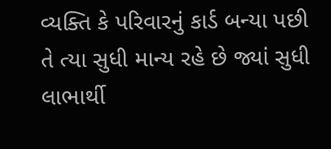વ્યક્તિ કે પરિવારનું કાર્ડ બન્યા પછી તે ત્યા સુધી માન્ય રહે છે જ્યાં સુધી લાભાર્થી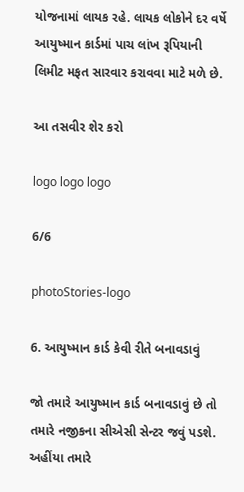યોજનામાં લાયક રહે. લાયક લોકોને દર વર્ષે આયુષ્માન કાર્ડમાં પાચ લાંખ રૂપિયાની લિમીટ મફત સારવાર કરાવવા માટે મળે છે.

આ તસવીર શેર કરો

logo logo logo

6/6

photoStories-logo

6. આયુષ્માન કાર્ડ કેવી રીતે બનાવડાવું

જો તમારે આયુષ્માન કાર્ડ બનાવડાવું છે તો તમારે નજીકના સીએસી સેન્ટર જવું પડશે. અહીંયા તમારે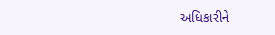અધિકારીને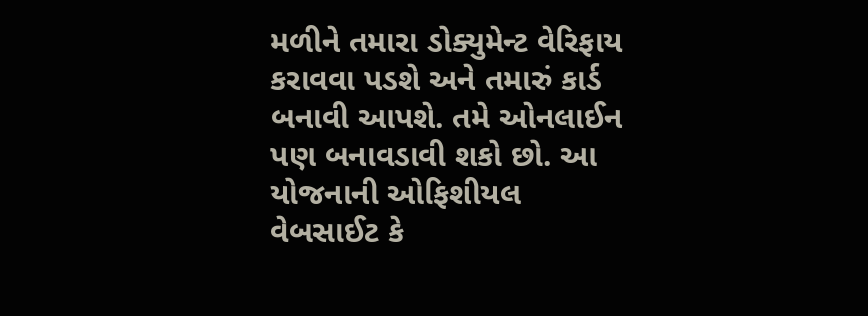મળીને તમારા ડોક્યુમેન્ટ વેરિફાય કરાવવા પડશે અને તમારું કાર્ડ બનાવી આપશે. તમે ઓનલાઈન પણ બનાવડાવી શકો છો. આ યોજનાની ઓફિશીયલ વેબસાઈટ કે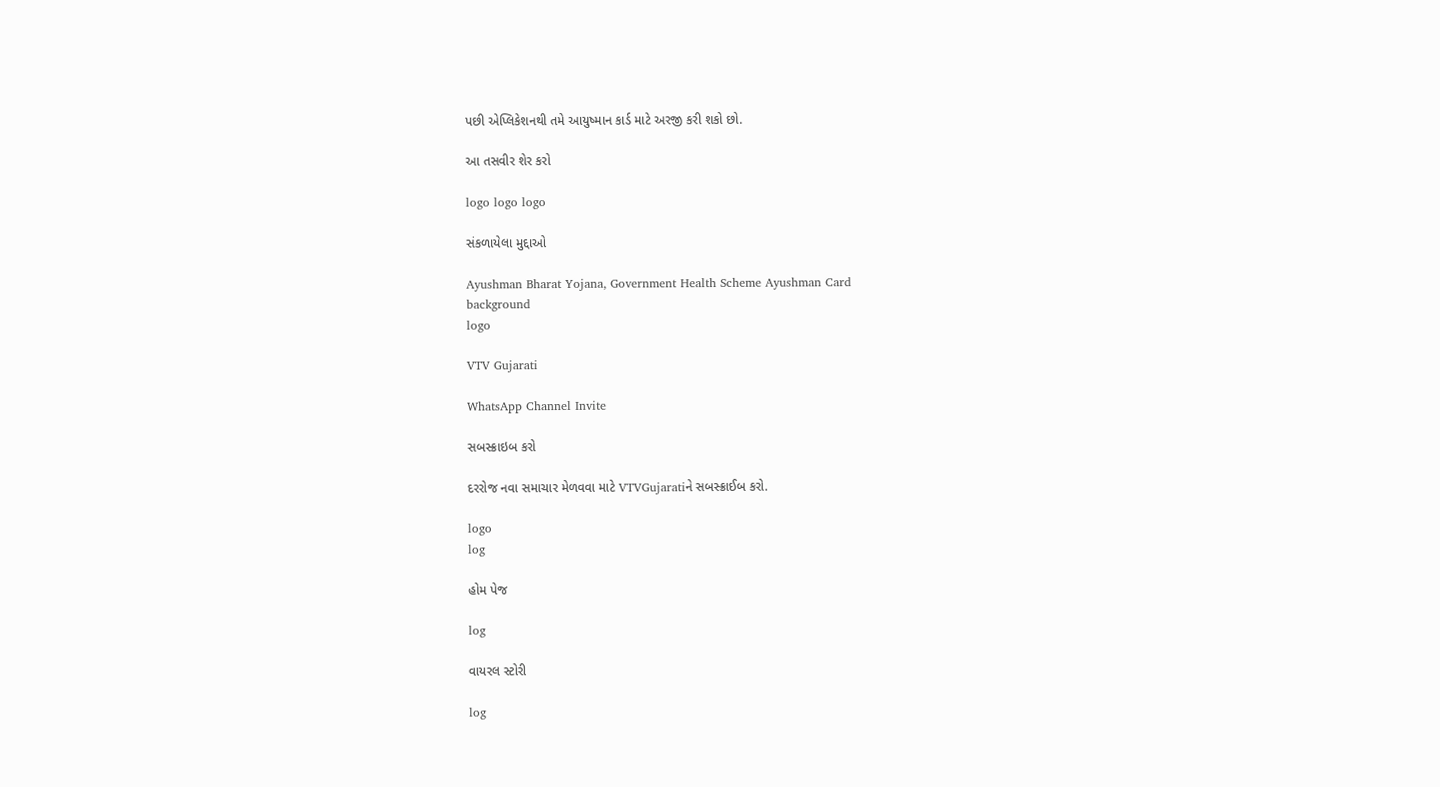પછી એપ્લિકેશનથી તમે આયુષ્માન કાર્ડ માટે અરજી કરી શકો છો.

આ તસવીર શેર કરો

logo logo logo

સંકળાયેલા મુદ્દાઓ

Ayushman Bharat Yojana, Government Health Scheme Ayushman Card
background
logo

VTV Gujarati

WhatsApp Channel Invite

સબસ્ક્રાઇબ કરો

દરરોજ નવા સમાચાર મેળવવા માટે VTVGujaratiને સબસ્ક્રાઈબ કરો.

logo
log

હોમ પેજ

log

વાયરલ સ્ટોરી

log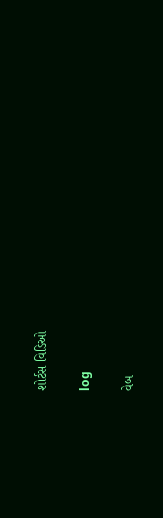શોર્ટસ વિડિઓ

log

વેબ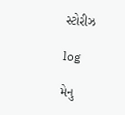સ્ટોરીઝ

log

મેનુ